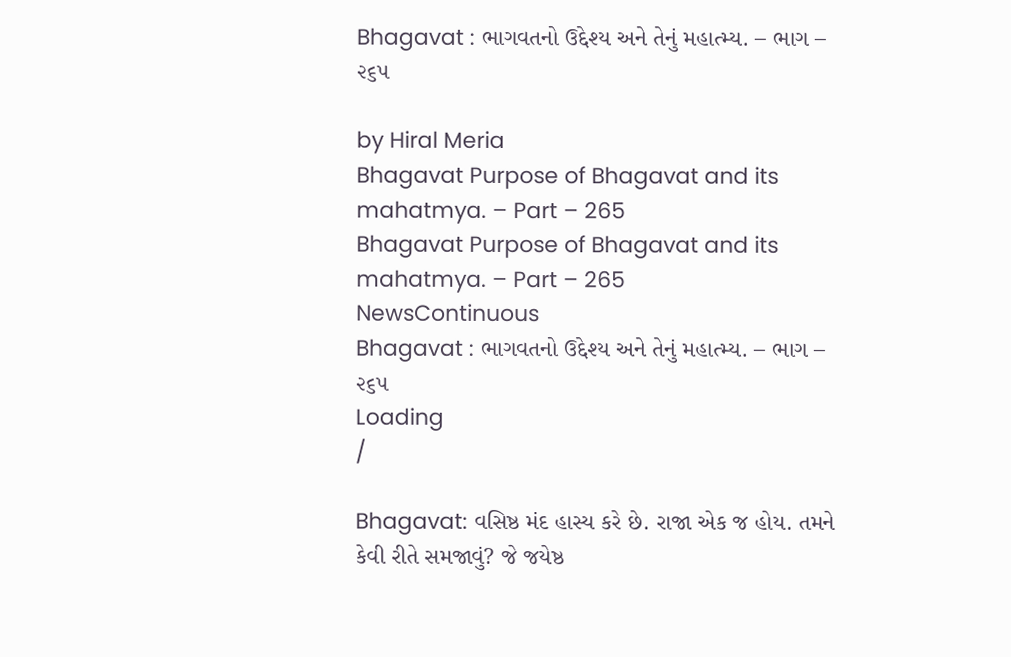Bhagavat : ભાગવતનો ઉદ્દેશ્ય અને તેનું મહાત્મ્ય. – ભાગ – ૨૬૫

by Hiral Meria
Bhagavat Purpose of Bhagavat and its mahatmya. – Part – 265
Bhagavat Purpose of Bhagavat and its mahatmya. – Part – 265
NewsContinuous
Bhagavat : ભાગવતનો ઉદ્દેશ્ય અને તેનું મહાત્મ્ય. – ભાગ – ૨૬૫
Loading
/

Bhagavat: વસિષ્ઠ મંદ હાસ્ય કરે છે. રાજા એક જ હોય. તમને કેવી રીતે સમજાવું? જે જયેષ્ઠ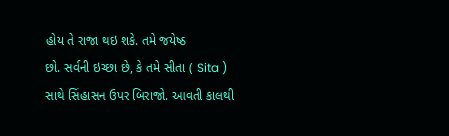હોય તે રાજા થઇ શકે. તમે જયેષ્ઠ
છો. સર્વની ઇચ્છા છે, કે તમે સીતા ( Sita ) સાથે સિંહાસન ઉપર બિરાજો. આવતી કાલથી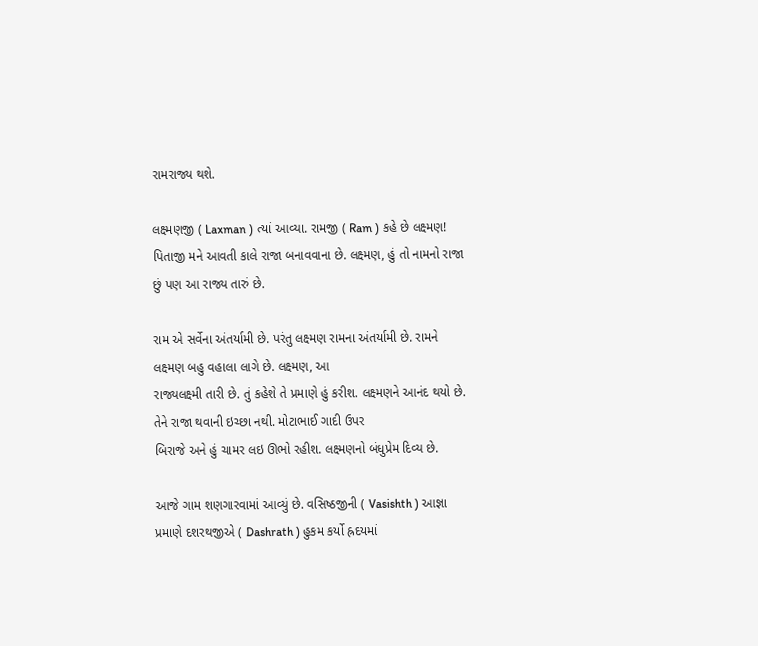રામરાજ્ય થશે.

લક્ષ્મણજી ( Laxman ) ત્યાં આવ્યા. રામજી ( Ram ) કહે છે લક્ષ્મણ! પિતાજી મને આવતી કાલે રાજા બનાવવાના છે. લક્ષ્મણ, હું તો નામનો રાજા છું પણ આ રાજ્ય તારું છે.

રામ એ સર્વેના અંતર્યામી છે. પરંતુ લક્ષ્મણ રામના અંતર્યામી છે. રામને લક્ષ્મણ બહુ વહાલા લાગે છે. લક્ષ્મણ, આ
રાજ્યલક્ષ્મી તારી છે. તું કહેશે તે પ્રમાણે હું કરીશ. લક્ષ્મણને આનંદ થયો છે. તેને રાજા થવાની ઇચ્છા નથી. મોટાભાઈ ગાદી ઉપર
બિરાજે અને હું ચામર લઇ ઊભો રહીશ. લક્ષ્મણનો બંધુપ્રેમ દિવ્ય છે.

આજે ગામ શણગારવામાં આવ્યું છે. વસિષ્ઠજીની ( Vasishth ) આજ્ઞા પ્રમાણે દશરથજીએ ( Dashrath ) હુકમ કર્યો હ્રદયમાં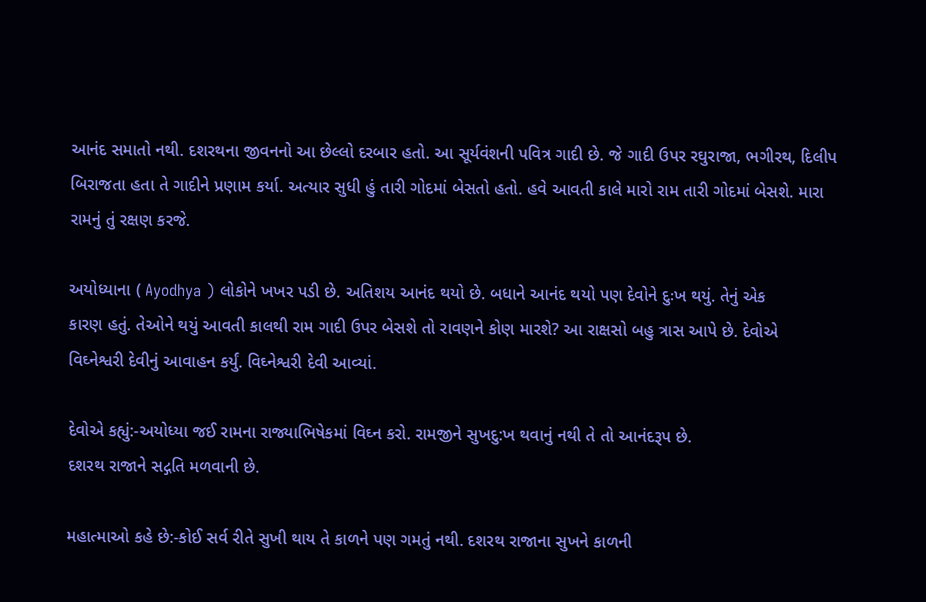આનંદ સમાતો નથી. દશરથના જીવનનો આ છેલ્લો દરબાર હતો. આ સૂર્યવંશની પવિત્ર ગાદી છે. જે ગાદી ઉપર રઘુરાજા, ભગીરથ, દિલીપ બિરાજતા હતા તે ગાદીને પ્રણામ કર્યા. અત્યાર સુધી હું તારી ગોદમાં બેસતો હતો. હવે આવતી કાલે મારો રામ તારી ગોદમાં બેસશે. મારા
રામનું તું રક્ષણ કરજે.

અયોધ્યાના ( Ayodhya ) લોકોને ખખર પડી છે. અતિશય આનંદ થયો છે. બધાને આનંદ થયો પણ દેવોને દુઃખ થયું. તેનું એક
કારણ હતું. તેઓને થયું આવતી કાલથી રામ ગાદી ઉપર બેસશે તો રાવણને કોણ મારશે? આ રાક્ષસો બહુ ત્રાસ આપે છે. દેવોએ
વિઘ્નેશ્વરી દેવીનું આવાહન કર્યું. વિઘ્નેશ્વરી દેવી આવ્યાં.

દેવોએ કહ્યું:-અયોધ્યા જઈ રામના રાજ્યાભિષેકમાં વિઘ્ન કરો. રામજીને સુખદુ:ખ થવાનું નથી તે તો આનંદરૂપ છે.
દશરથ રાજાને સદ્ગતિ મળવાની છે.

મહાત્માઓ કહે છે:-કોઈ સર્વ રીતે સુખી થાય તે કાળને પણ ગમતું નથી. દશરથ રાજાના સુખને કાળની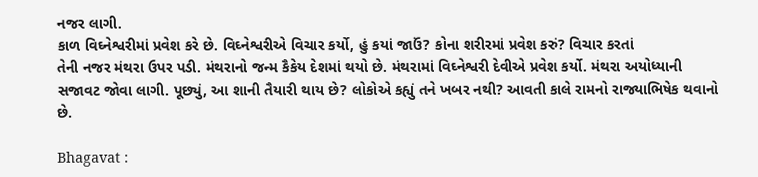નજર લાગી.
કાળ વિઘ્નેશ્વરીમાં પ્રવેશ કરે છે. વિઘ્નેશ્વરીએ વિચાર કર્યો, હું કયાં જાઉં? કોના શરીરમાં પ્રવેશ કરું? વિચાર કરતાં
તેની નજર મંથરા ઉપર પડી. મંથરાનો જન્મ કૈકેય દેશમાં થયો છે. મંથરામાં વિઘ્નેશ્વરી દેવીએ પ્રવેશ કર્યો. મંથરા અયોધ્યાની
સજાવટ જોવા લાગી. પૂછ્યું, આ શાની તૈયારી થાય છે? લોકોએ કહ્યું તને ખબર નથી? આવતી કાલે રામનો રાજ્યાભિષેક થવાનો
છે.

Bhagavat :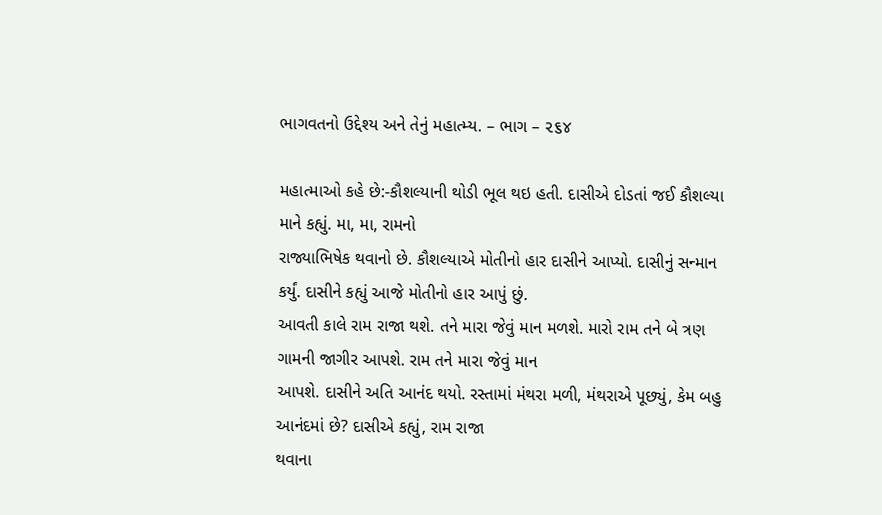ભાગવતનો ઉદ્દેશ્ય અને તેનું મહાત્મ્ય. – ભાગ – ૨૬૪

મહાત્માઓ કહે છે:-કૌશલ્યાની થોડી ભૂલ થઇ હતી. દાસીએ દોડતાં જઈ કૌશલ્યા માને કહ્યું. મા, મા, રામનો
રાજ્યાભિષેક થવાનો છે. કૌશલ્યાએ મોતીનો હાર દાસીને આપ્યો. દાસીનું સન્માન કર્યું. દાસીને કહ્યું આજે મોતીનો હાર આપું છું.
આવતી કાલે રામ રાજા થશે. તને મારા જેવું માન મળશે. મારો રામ તને બે ત્રણ ગામની જાગીર આપશે. રામ તને મારા જેવું માન
આપશે. દાસીને અતિ આનંદ થયો. રસ્તામાં મંથરા મળી, મંથરાએ પૂછ્યું, કેમ બહુ આનંદમાં છે? દાસીએ કહ્યું, રામ રાજા
થવાના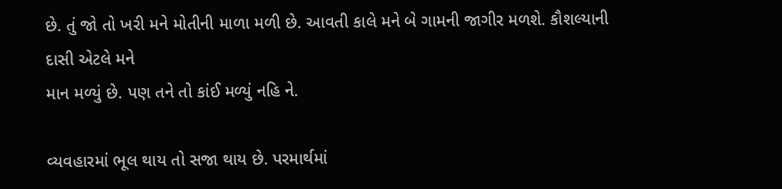છે. તું જો તો ખરી મને મોતીની માળા મળી છે. આવતી કાલે મને બે ગામની જાગીર મળશે. કૌશલ્યાની દાસી એટલે મને
માન મળ્યું છે. પણ તને તો કાંઈ મળ્યું નહિ ને.

વ્યવહારમાં ભૂલ થાય તો સજા થાય છે. પરમાર્થમાં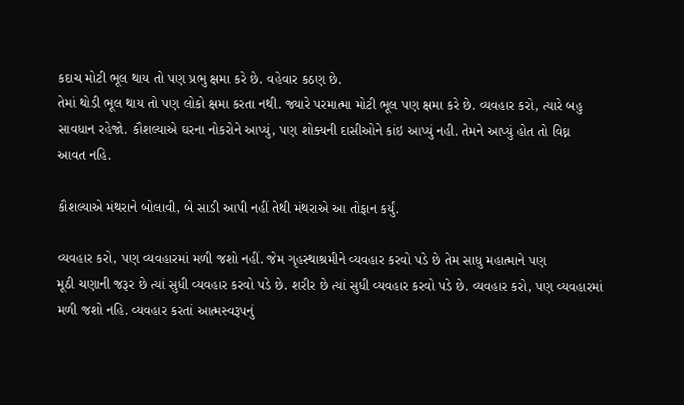કદાચ મોટી ભૂલ થાય તો પણ પ્રભુ ક્ષમા કરે છે. વહેવાર કઠણ છે.
તેમાં થોડી ભૂલ થાય તો પણ લોકો ક્ષમા કરતા નથી. જ્યારે પરમાત્મા મોટી ભૂલ પણ ક્ષમા કરે છે. વ્યવહાર કરો, ત્યારે બહુ
સાવધાન રહેજો. કૌશલ્યાએ ઘરના નોકરોને આપ્યું, પણ શોક્યની દાસીઓને કાંઇ આપ્યું નહી. તેમને આપ્યું હોત તો વિઘ્ન
આવત નહિ.

કૌશલ્યાએ મંથરાને બોલાવી, બે સાડી આપી નહીં તેથી મંથરાએ આ તોફાન કર્યું.

વ્યવહાર કરો, પણ વ્યવહારમાં મળી જશો નહીં. જેમ ગૃહસ્થાશ્રમીને વ્યવહાર કરવો પડે છે તેમ સાધુ મહાત્માને પણ
મૂઠી ચણાની જરૂર છે ત્યાં સુધી વ્યવહાર કરવો પડે છે. શરીર છે ત્યાં સુધી વ્યવહાર કરવો પડે છે. વ્યવહાર કરો, પણ વ્યવહારમાં
મળી જશો નહિ. વ્યવહાર કરતાં આત્મસ્વરૂપનું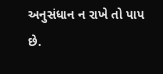અનુસંધાન ન રાખે તો પાપ છે.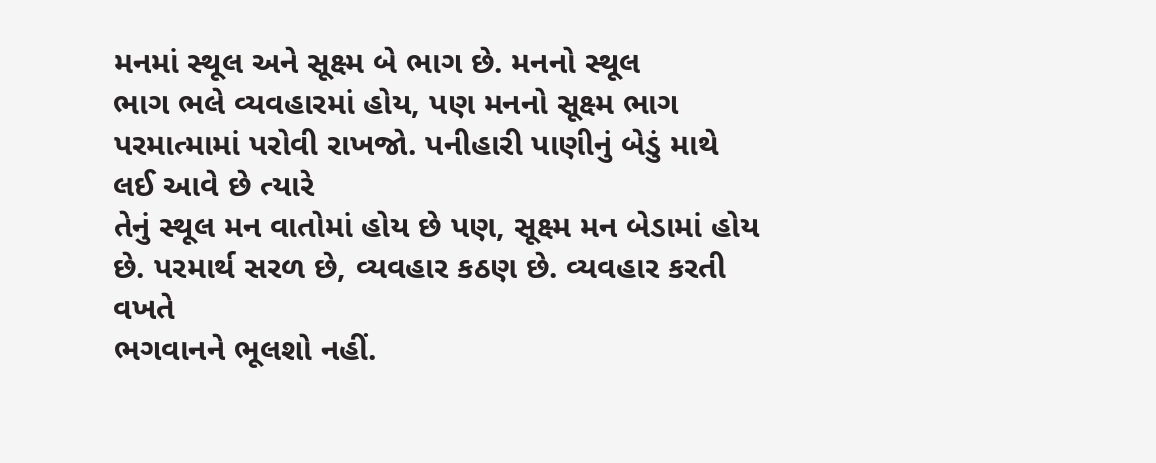મનમાં સ્થૂલ અને સૂક્ષ્મ બે ભાગ છે. મનનો સ્થૂલ
ભાગ ભલે વ્યવહારમાં હોય, પણ મનનો સૂક્ષ્મ ભાગ પરમાત્મામાં પરોવી રાખજો. પનીહારી પાણીનું બેડું માથે લઈ આવે છે ત્યારે
તેનું સ્થૂલ મન વાતોમાં હોય છે પણ, સૂક્ષ્મ મન બેડામાં હોય છે. પરમાર્થ સરળ છે, વ્યવહાર કઠણ છે. વ્યવહાર કરતી વખતે
ભગવાનને ભૂલશો નહીં.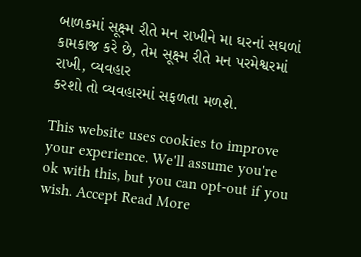બાળકમાં સૂક્ષ્મ રીતે મન રાખીને મા ઘરનાં સઘળાં કામકાજ કરે છે, તેમ સૂક્ષ્મ રીતે મન પરમેશ્વરમાં રાખી, વ્યવહાર
કરશો તો વ્યવહારમાં સફળતા મળશે.

This website uses cookies to improve your experience. We'll assume you're ok with this, but you can opt-out if you wish. Accept Read More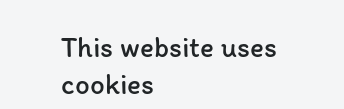This website uses cookies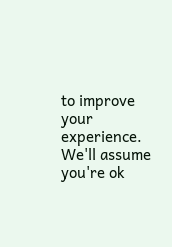to improve your experience. We'll assume you're ok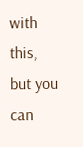with this, but you can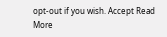opt-out if you wish. Accept Read More